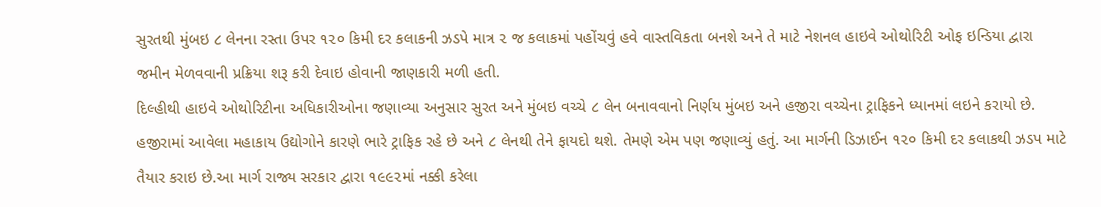સુરતથી મુંબઇ ૮ લેનના રસ્તા ઉપર ૧૨૦ કિમી દર કલાકની ઝડપે માત્ર ૨ જ કલાકમાં પહોંચવું હવે વાસ્તવિકતા બનશે અને તે માટે નેશનલ હાઇવે ઓથોરિટી ઓફ ઇન્ડિયા દ્વારા જમીન મેળવવાની પ્રક્રિયા શરૂ કરી દેવાઇ હોવાની જાણકારી મળી હતી.
દિલ્હીથી હાઇવે ઓથોરિટીના અધિકારીઓના જણાવ્યા અનુસાર સુરત અને મુંબઇ વચ્ચે ૮ લેન બનાવવાનો નિર્ણય મુંબઇ અને હજીરા વચ્ચેના ટ્રાફિકને ધ્યાનમાં લઇને કરાયો છે. હજીરામાં આવેલા મહાકાય ઉદ્યોગોને કારણે ભારે ટ્રાફિક રહે છે અને ૮ લેનથી તેને ફાયદો થશે. તેમણે એમ પણ જણાવ્યું હતું. આ માર્ગની ડિઝાઈન ૧૨૦ કિમી દર કલાકથી ઝડપ માટે તૈયાર કરાઇ છે.આ માર્ગ રાજ્ય સરકાર દ્વારા ૧૯૯૨માં નક્કી કરેલા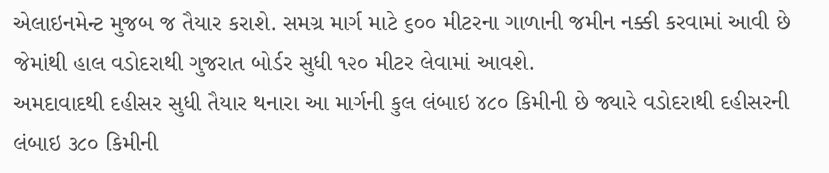એલાઇનમેન્ટ મુજબ જ તૈયાર કરાશે. સમગ્ર માર્ગ માટે ૬૦૦ મીટરના ગાળાની જમીન નક્કી કરવામાં આવી છે જેમાંથી હાલ વડોદરાથી ગુજરાત બોર્ડર સુધી ૧૨૦ મીટર લેવામાં આવશે.
અમદાવાદથી દહીસર સુધી તૈયાર થનારા આ માર્ગની કુલ લંબાઇ ૪૮૦ કિમીની છે જ્યારે વડોદરાથી દહીસરની લંબાઇ ૩૮૦ કિમીની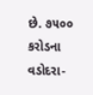છે. ૭૫૦૦ કરોડના વડોદરા-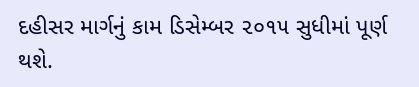દહીસર માર્ગનું કામ ડિસેમ્બર ૨૦૧૫ સુધીમાં પૂર્ણ થશે.